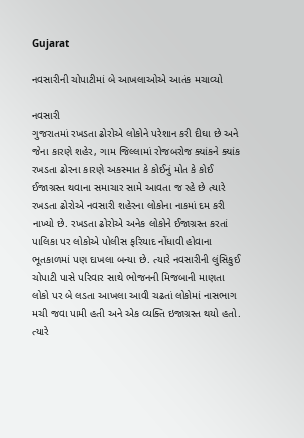Gujarat

નવસારીની ચોપાટીમાં બે આખલાઓએ આતંક મચાવ્યો

નવસારી
ગુજરાતમાં રખડતા ઢોરોએ લોકોને પરેશાન કરી દીઘા છે અને જેના કારણે શહેર, ગામ જિલ્લામાં રોજબરોજ ક્યાંકને ક્યાંક રખડતા ઢોરના કારણે અકસ્માત કે કોઈનું મોત કે કોઈ ઈજાગ્રસ્ત થવાના સમાચાર સામે આવતા જ રહે છે ત્યારે રખડતા ઢોરોએ નવસારી શહેરના લોકોના નાકમાં દમ કરી નાખ્યો છે. રખડતા ઢોરોએ અનેક લોકોને ઈજાગ્રસ્ત કરતાં પાલિકા પર લોકોએ પોલીસ ફરિયાદ નોંધાવી હોવાના ભૂતકાળમાં પણ દાખલા બન્યા છે. ત્યારે નવસારીની લુંસિકુઈ ચોપાટી પાસે પરિવાર સાથે ભોજનની મિજબાની માણતા લોકો પર બે લડતા આખલા આવી ચઢતાં લોકોમાં નાસભાગ મચી જવા પામી હતી અને એક વ્યક્તિ ઇજાગ્રસ્ત થયો હતો. ત્યારે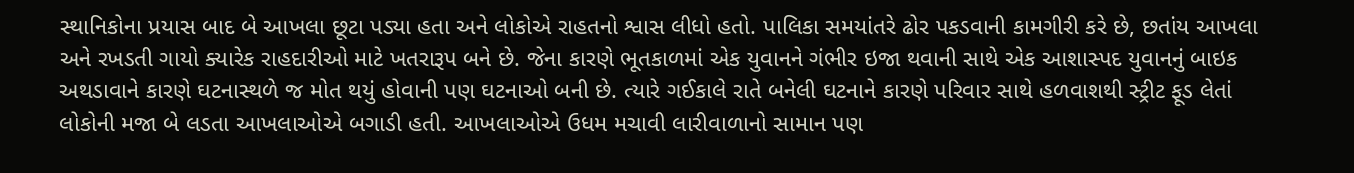સ્થાનિકોના પ્રયાસ બાદ બે આખલા છૂટા પડ્યા હતા અને લોકોએ રાહતનો શ્વાસ લીધો હતો. પાલિકા સમયાંતરે ઢોર પકડવાની કામગીરી કરે છે, છતાંય આખલા અને રખડતી ગાયો ક્યારેક રાહદારીઓ માટે ખતરારૂપ બને છે. જેના કારણે ભૂતકાળમાં એક યુવાનને ગંભીર ઇજા થવાની સાથે એક આશાસ્પદ યુવાનનું બાઇક અથડાવાને કારણે ઘટનાસ્થળે જ મોત થયું હોવાની પણ ઘટનાઓ બની છે. ત્યારે ગઈકાલે રાતે બનેલી ઘટનાને કારણે પરિવાર સાથે હળવાશથી સ્ટ્રીટ ફૂડ લેતાં લોકોની મજા બે લડતા આખલાઓએ બગાડી હતી. આખલાઓએ ઉધમ મચાવી લારીવાળાનો સામાન પણ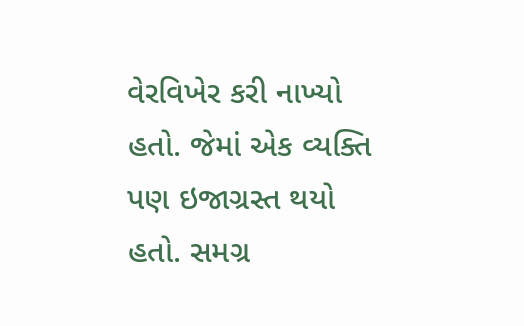વેરવિખેર કરી નાખ્યો હતો. જેમાં એક વ્યક્તિ પણ ઇજાગ્રસ્ત થયો હતો. સમગ્ર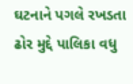ઘટનાને પગલે રખડતા ઢોર મુદ્દે પાલિકા વધુ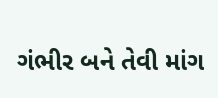ગંભીર બને તેવી માંગ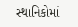સ્થાનિકોમાં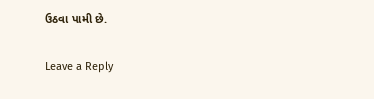ઉઠવા પામી છે.

Leave a Reply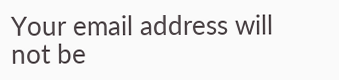Your email address will not be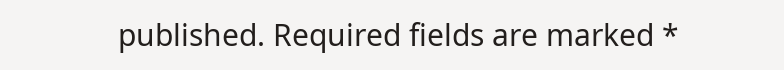published. Required fields are marked *